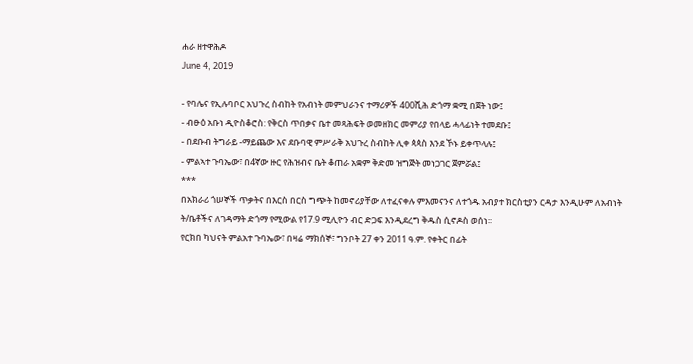ሐራ ዘተዋሕዶ
June 4, 2019

- የባሌና የኢሉባቦር አህጉረ ስብከት የአብነት መምህራንና ተማሪዎች 400ሺሕ ድጎማ ቋሚ በጀት ነው፤
- ብፁዕ አቡነ ዲዮስቆሮስ: የቅርስ ጥበቃና ቤተ መጻሕፍት ወመዘክር መምሪያ የበላይ ሓላፊነት ተመደቡ፤
- በደቡብ ትግራይ -ማይጨው እና ደቡባዊ ምሥራቅ አህጉረ ስብከት ሊቀ ጳጳስ እንደ ኾኑ ይቀጥላሉ፤
- ምልኣተ ጉባኤው፣ በ4ኛው ዙር የሕዝብና ቤት ቆጠራ አቋም ቅድመ ዝግጅት መነጋገር ጀምሯል፤
***
በአክራሪ ጎሠኞች ጥቃትና በእርስ በርስ ግጭት ከመኖሪያቸው ለተፈናቀሉ ምእመናንና ለተጎዱ አብያተ ክርስቲያን ርዳታ እንዲሁም ለአብነት ት/ቤቶችና ለገዳማት ድጎማ የሚውል የ17.9 ሚሊዮን ብር ድጋፍ እንዲደረግ ቅዱስ ሲኖዶስ ወሰነ፡፡
የርክበ ካህናት ምልአተ ጉባኤው፣ በዛሬ ማክሰኞ፣ ግንቦት 27 ቀን 2011 ዓ.ም. የቀትር በፊት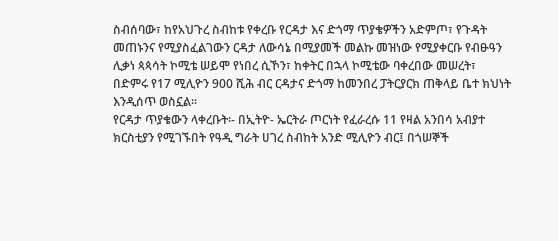ስብሰባው፣ ከየአህጉረ ስብከቱ የቀረቡ የርዳታ እና ድጎማ ጥያቄዎችን አድምጦ፣ የጉዳት መጠኑንና የሚያስፈልገውን ርዳታ ለውሳኔ በሚያመች መልኩ መዝነው የሚያቀርቡ የብፁዓን ሊቃነ ጳጳሳት ኮሚቴ ሠይሞ የነበረ ሲኾን፣ ከቀትር በኋላ ኮሚቴው ባቀረበው መሠረት፣ በድምሩ የ17 ሚሊዮን 900 ሺሕ ብር ርዳታና ድጎማ ከመንበረ ፓትርያርክ ጠቅላይ ቤተ ክህነት እንዲሰጥ ወስኗል፡፡
የርዳታ ጥያቄውን ላቀረቡት፡- በኢትዮ- ኤርትራ ጦርነት የፈራረሱ 11 የዛል አንበሳ አብያተ ክርስቲያን የሚገኙበት የዓዲ ግራት ሀገረ ስብከት አንድ ሚሊዮን ብር፤ በጎሠኞች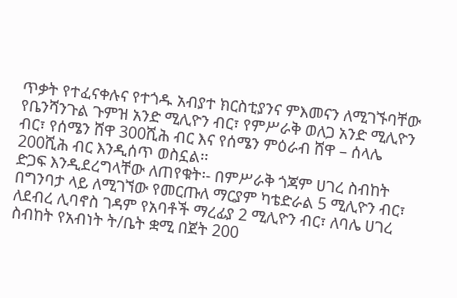ጥቃት የተፈናቀሉና የተጎዱ አብያተ ክርስቲያንና ምእመናን ለሚገኙባቸው የቤንሻንጉል ጉምዝ አንድ ሚሊዮን ብር፣ የምሥራቅ ወለጋ አንድ ሚሊዮን ብር፣ የሰሜን ሸዋ 300ሺሕ ብር እና የሰሜን ምዕራብ ሸዋ – ሰላሌ 200ሺሕ ብር እንዲሰጥ ወስኗል፡፡
ድጋፍ እንዲደረግላቸው ለጠየቁት፡- በምሥራቅ ጎጃም ሀገረ ስብከት በግንባታ ላይ ለሚገኘው የመርጡለ ማርያም ካቴድራል 5 ሚሊዮን ብር፣ ለደብረ ሊባኖስ ገዳም የአባቶች ማረፊያ 2 ሚሊዮን ብር፣ ለባሌ ሀገረ ስብከት የአብነት ት/ቤት ቋሚ በጀት 200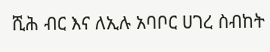ሺሕ ብር እና ለኢሉ አባቦር ሀገረ ስብከት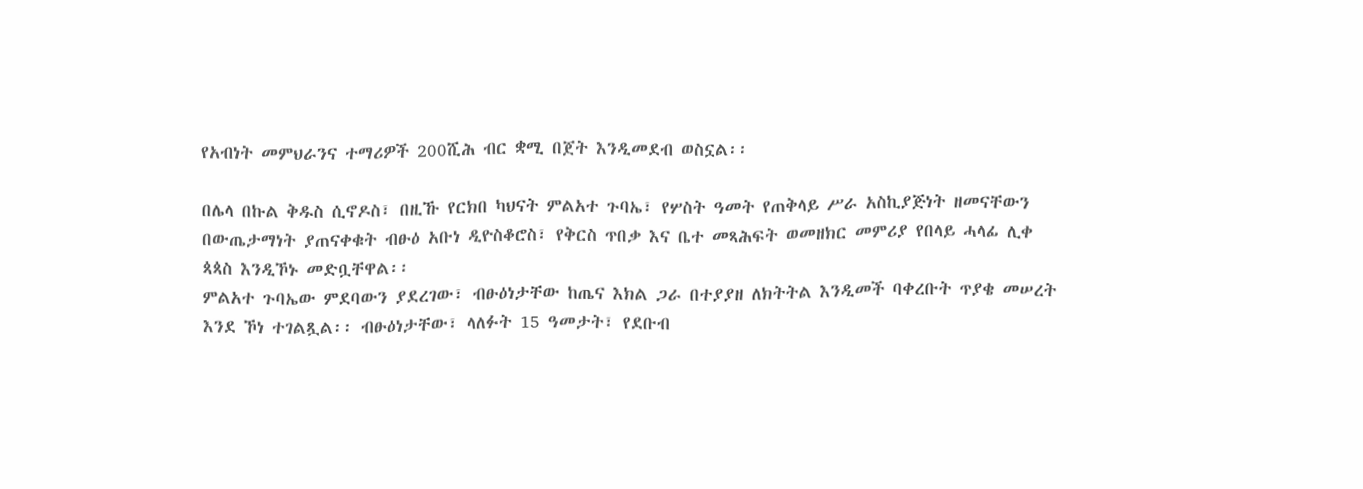የአብነት መምህራንና ተማሪዎች 200ሺሕ ብር ቋሚ በጀት እንዲመደብ ወስኗል፡፡

በሌላ በኩል ቅዱስ ሲኖዶስ፣ በዚኹ የርክበ ካህናት ምልአተ ጉባኤ፣ የሦስት ዓመት የጠቅላይ ሥራ አስኪያጅነት ዘመናቸውን በውጤታማነት ያጠናቀቁት ብፁዕ አቡነ ዲዮስቆሮስ፣ የቅርስ ጥበቃ እና ቤተ መጻሕፍት ወመዘክር መምሪያ የበላይ ሓላፊ ሊቀ ጳጳስ እንዲኾኑ መድቧቸዋል፡፡
ምልአተ ጉባኤው ምደባውን ያደረገው፣ ብፁዕነታቸው ከጤና እክል ጋራ በተያያዘ ለክትትል እንዲመች ባቀረቡት ጥያቄ መሠረት እንደ ኾነ ተገልጿል፡፡ ብፁዕነታቸው፣ ላለፉት 15 ዓመታት፣ የደቡብ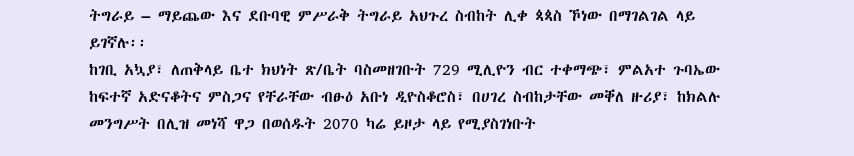ትግራይ – ማይጨው እና ደቡባዊ ምሥራቅ ትግራይ አህጉረ ስብከት ሊቀ ጳጳስ ኾነው በማገልገል ላይ ይገኛሉ፡፡
ከገቢ አኳያ፣ ለጠቅላይ ቤተ ክህነት ጽ/ቤት ባስመዘገቡት 729 ሚሊዮን ብር ተቀማጭ፣ ምልአተ ጉባኤው ከፍተኛ አድናቆትና ምስጋና የቸራቸው ብፁዕ አቡነ ዲዮስቆሮስ፣ በሀገረ ስብከታቸው መቐለ ዙሪያ፣ ከክልሉ መንግሥት በሊዝ መነሻ ዋጋ በወሰዱት 2070 ካሬ ይዞታ ላይ የሚያስገነቡት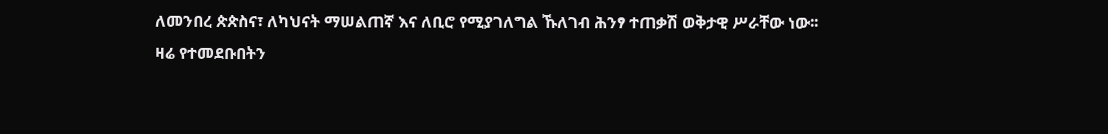ለመንበረ ጵጵስና፣ ለካህናት ማሠልጠኛ እና ለቢሮ የሚያገለግል ኹለገብ ሕንፃ ተጠቃሽ ወቅታዊ ሥራቸው ነው፡፡
ዛሬ የተመደቡበትን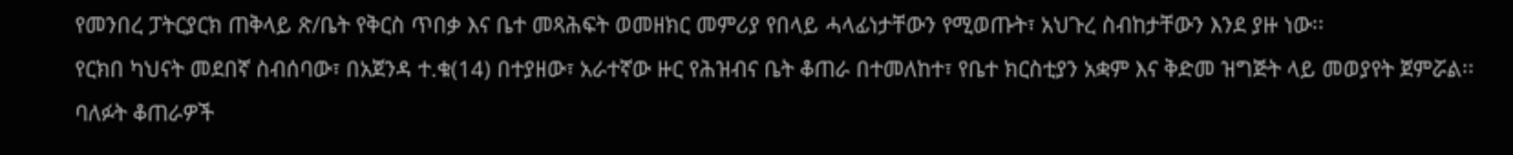የመንበረ ፓትርያርክ ጠቅላይ ጽ/ቤት የቅርስ ጥበቃ እና ቤተ መጻሕፍት ወመዘክር መምሪያ የበላይ ሓላፊነታቸውን የሚወጡት፣ አህጉረ ስብከታቸውን እንደ ያዙ ነው፡፡
የርክበ ካህናት መደበኛ ስብሰባው፣ በአጀንዳ ተ.ቁ(14) በተያዘው፣ አራተኛው ዙር የሕዝብና ቤት ቆጠራ በተመለከተ፣ የቤተ ክርስቲያን አቋም እና ቅድመ ዝግጅት ላይ መወያየት ጀምሯል፡፡
ባለፉት ቆጠራዎች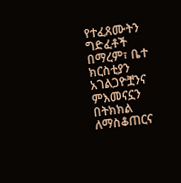የተፈጸሙትን ግድፈቶች በማረም፣ ቤተ ክርስቲያን አገልጋዮቿንና ምእመናኗን በትክክል ለማስቆጠርና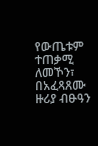የውጤቱም ተጠቃሚ ለመኾን፣ በአፈጻጸሙ ዙሪያ ብፁዓን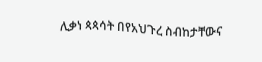ሊቃነ ጳጳሳት በየአህጉረ ስብከታቸውና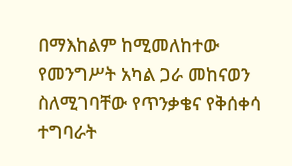በማእከልም ከሚመለከተው የመንግሥት አካል ጋራ መከናወን ስለሚገባቸው የጥንቃቄና የቅሰቀሳ ተግባራት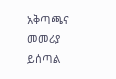አቅጣጫና መመሪያ ይሰጣል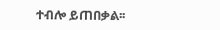ተብሎ ይጠበቃል፡፡